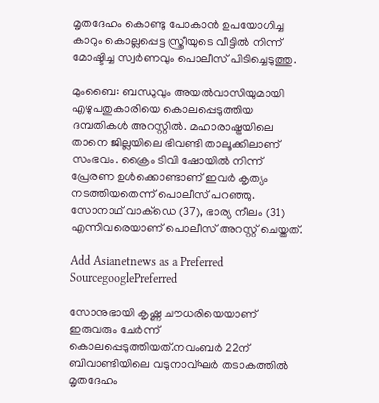മൃതദേഹം കൊണ്ടു പോകാൻ ഉപയോഗിച്ച കാറും കൊല്ലപ്പെട്ട സ്ത്രീയുടെ വീട്ടിൽ നിന്ന് മോഷ്ടിച്ച സ്വർണവും പൊലീസ് പിടിച്ചെടുത്തു.

മുംബൈ: ബന്ധുവും അയൽവാസിയുമായി എഴുപതുകാരിയെ കൊലപ്പെടുത്തിയ ദമ്പതികൾ അറസ്റ്റിൽ. മഹാരാഷ്ട്രയിലെ താനെ ജില്ലയിലെ ഭിവണ്ടി താലൂക്കിലാണ് സംഭവം. ക്രൈം ടിവി ഷോയിൽ നിന്ന് പ്രേരണ ഉൾക്കൊണ്ടാണ് ഇവർ കൃത്യം നടത്തിയതെന്ന് പൊലീസ് പറഞ്ഞു. സോനാഥ് വാക്ഡെ (37), ഭാര്യ നീലം (31) എന്നിവരെയാണ് പൊലീസ് അറസ്റ്റ് ചെയ്തത്.

Add Asianetnews as a Preferred SourcegooglePreferred

സോനുഭായി കൃഷ്ണ ചൗധരിയെയാണ് ഇരുവരും ചേർന്ന് കൊലപ്പെടുത്തിയത്.നവംബർ 22ന് ബിവാണ്ടിയിലെ വടുനാവ്ഘർ തടാകത്തിൽ മൃതദേഹം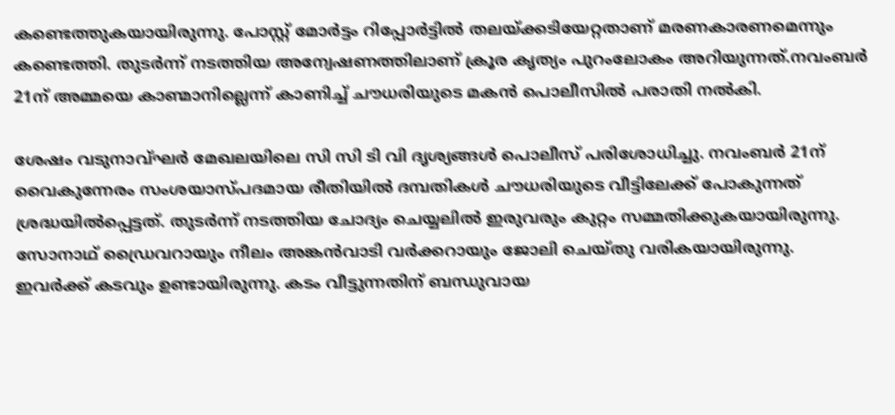കണ്ടെത്തുകയായിരുന്നു. പോസ്റ്റ് മോർട്ടം റിപ്പോർട്ടിൽ തലയ്ക്കടിയേറ്റതാണ് മരണകാരണമെന്നും കണ്ടെത്തി. തുടർന്ന് നടത്തിയ അന്വേഷണത്തിലാണ് ക്രൂര കൃത്യം പുറംലോകം അറിയുന്നത്.നവംബർ 21ന് അമ്മയെ കാണ്മാനില്ലെന്ന് കാണിച്ച് ചൗധരിയുടെ മകൻ പൊലീസിൽ പരാതി നൽ‌കി.

ശേഷം വടുനാവ്ഘർ മേഖലയിലെ സി സി ടി വി ദൃശ്യങ്ങൾ പൊലീസ് പരിശോധിച്ചു. നവംബർ 21ന് വൈകുന്നേരം സംശയാസ്പദമായ രീതിയിൽ‌ ദമ്പതികൾ ചൗധരിയുടെ വീട്ടിലേക്ക് പോകുന്നത് ശ്രദ്ധയിൽപ്പെട്ടത്. തുടർന്ന് നടത്തിയ ചോദ്യം ചെയ്യലിൽ ഇരുവരും കുറ്റം സമ്മതിക്കുകയായിരുന്നു. സോനാഥ് ഡ്രൈവറായും നീലം അങ്കൻവാടി വർക്കറായും ജോലി ചെയ്തു വരികയായിരുന്നു. ഇവർക്ക് കടവും ഉണ്ടായിരുന്നു. കടം വീട്ടുന്നതിന് ബന്ധുവായ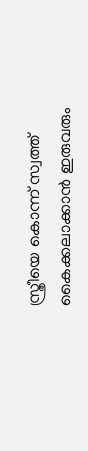സ്ത്രീയെ കൊന്ന് സ്വത്ത് കൈക്കലാക്കാൻ ഇരുവരും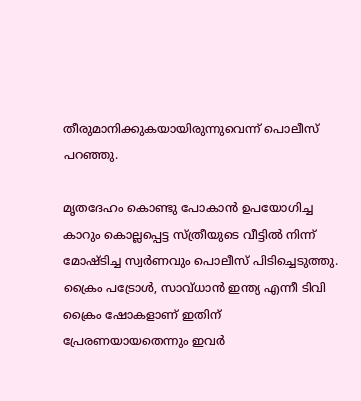തീരുമാനിക്കുകയായിരുന്നുവെന്ന് പൊലീസ് പറഞ്ഞു.

മൃതദേഹം കൊണ്ടു പോകാൻ ഉപയോഗിച്ച കാറും കൊല്ലപ്പെട്ട സ്ത്രീയുടെ വീട്ടിൽ നിന്ന് മോഷ്ടിച്ച സ്വർണവും പൊലീസ് പിടിച്ചെടുത്തു. ക്രൈം പട്രോൾ, സാവ്ധാൻ ഇന്ത്യ എന്നീ ടിവി ക്രൈം ഷോകളാണ് ഇതിന് പ്രേരണയായതെന്നും ഇവർ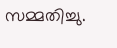സമ്മതിച്ചു.